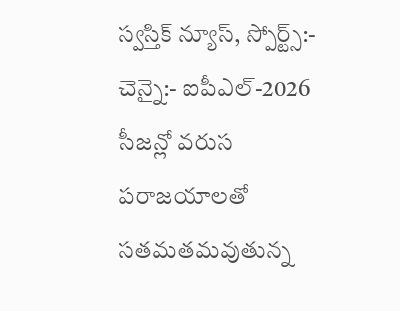స్వస్తిక్ న్యూస్, స్పోర్ట్స్:-
చెన్నై:- ఐపీఎల్-2026 సీజన్లో వరుస పరాజయాలతో సతమతమవుతున్న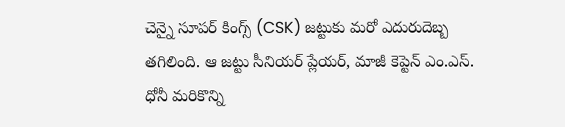చెన్నై సూపర్ కింగ్స్ (CSK) జట్టుకు మరో ఎదురుదెబ్బ తగిలింది. ఆ జట్టు సీనియర్ ప్లేయర్, మాజీ కెప్టెన్ ఎం.ఎస్. ధోనీ మరికొన్ని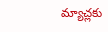మ్యాచ్లకు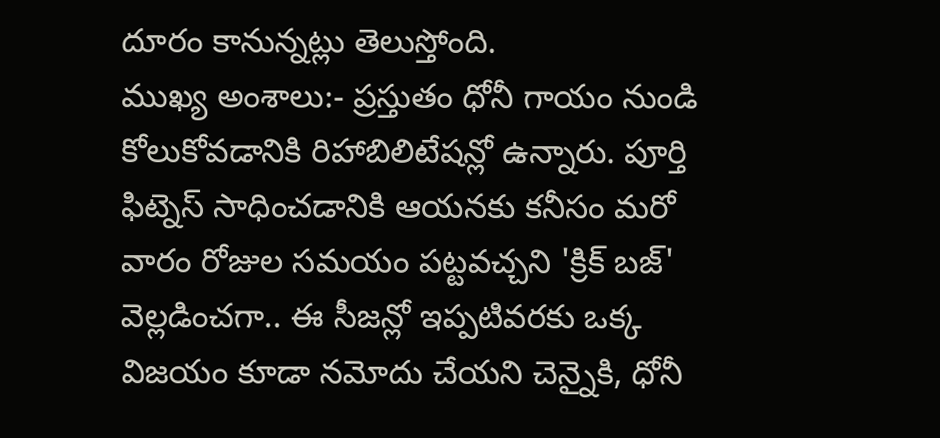దూరం కానున్నట్లు తెలుస్తోంది.
ముఖ్య అంశాలు:- ప్రస్తుతం ధోనీ గాయం నుండి కోలుకోవడానికి రిహాబిలిటేషన్లో ఉన్నారు. పూర్తి ఫిట్నెస్ సాధించడానికి ఆయనకు కనీసం మరో వారం రోజుల సమయం పట్టవచ్చని 'క్రిక్ బజ్' వెల్లడించగా.. ఈ సీజన్లో ఇప్పటివరకు ఒక్క విజయం కూడా నమోదు చేయని చెన్నైకి, ధోనీ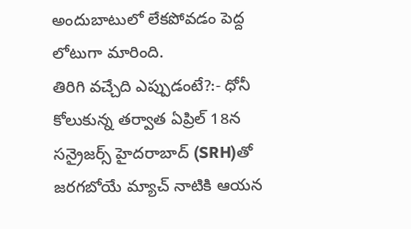అందుబాటులో లేకపోవడం పెద్ద లోటుగా మారింది.
తిరిగి వచ్చేది ఎప్పుడంటే?:- ధోనీ కోలుకున్న తర్వాత ఏప్రిల్ 18న సన్రైజర్స్ హైదరాబాద్ (SRH)తో జరగబోయే మ్యాచ్ నాటికి ఆయన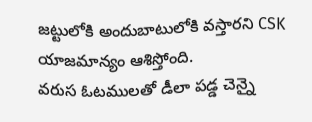జట్టులోకి అందుబాటులోకి వస్తారని CSK యాజమాన్యం ఆశిస్తోంది.
వరుస ఓటములతో డీలా పడ్డ చెన్నై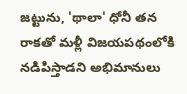జట్టును, 'థాలా' ధోనీ తన రాకతో మళ్లీ విజయపథంలోకి నడిపిస్తాడని అభిమానులు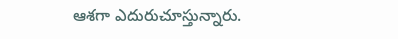ఆశగా ఎదురుచూస్తున్నారు.